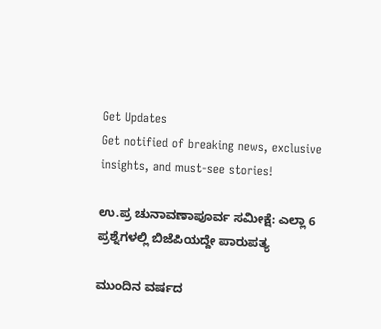Get Updates
Get notified of breaking news, exclusive insights, and must-see stories!

ಉ.ಪ್ರ ಚುನಾವಣಾಪೂರ್ವ ಸಮೀಕ್ಷೆ: ಎಲ್ಲಾ 6 ಪ್ರಶ್ನೆಗಳಲ್ಲಿ ಬಿಜೆಪಿಯದ್ದೇ ಪಾರುಪತ್ಯ

ಮುಂದಿನ ವರ್ಷದ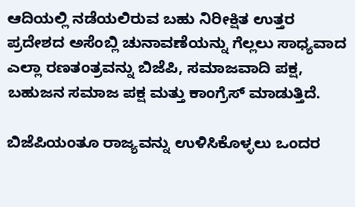ಆದಿಯಲ್ಲಿ ನಡೆಯಲಿರುವ ಬಹು ನಿರೀಕ್ಷಿತ ಉತ್ತರ ಪ್ರದೇಶದ ಅಸೆಂಬ್ಲಿ ಚುನಾವಣೆಯನ್ನು ಗೆಲ್ಲಲು ಸಾಧ್ಯವಾದ ಎಲ್ಲಾ ರಣತಂತ್ರವನ್ನು ಬಿಜೆಪಿ, ಸಮಾಜವಾದಿ ಪಕ್ಷ, ಬಹುಜನ ಸಮಾಜ ಪಕ್ಷ ಮತ್ತು ಕಾಂಗ್ರೆಸ್ ಮಾಡುತ್ತಿದೆ.

ಬಿಜೆಪಿಯಂತೂ ರಾಜ್ಯವನ್ನು ಉಳಿಸಿಕೊಳ್ಳಲು ಒಂದರ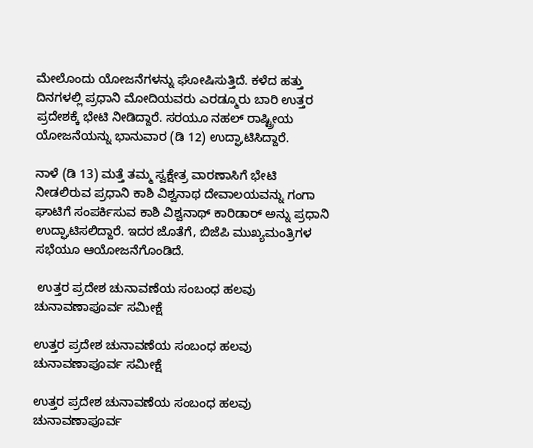ಮೇಲೊಂದು ಯೋಜನೆಗಳನ್ನು ಘೋಷಿಸುತ್ತಿದೆ. ಕಳೆದ ಹತ್ತು ದಿನಗಳಲ್ಲಿ ಪ್ರಧಾನಿ ಮೋದಿಯವರು ಎರಡ್ಮೂರು ಬಾರಿ ಉತ್ತರ ಪ್ರದೇಶಕ್ಕೆ ಭೇಟಿ ನೀಡಿದ್ದಾರೆ. ಸರಯೂ ನಹಲ್ ರಾಷ್ಟ್ರೀಯ ಯೋಜನೆಯನ್ನು ಭಾನುವಾರ (ಡಿ 12) ಉದ್ಘಾಟಿಸಿದ್ದಾರೆ.

ನಾಳೆ (ಡಿ 13) ಮತ್ತೆ ತಮ್ಮ ಸ್ವಕ್ಷೇತ್ರ ವಾರಣಾಸಿಗೆ ಭೇಟಿ ನೀಡಲಿರುವ ಪ್ರಧಾನಿ ಕಾಶಿ ವಿಶ್ವನಾಥ ದೇವಾಲಯವನ್ನು ಗಂಗಾ ಘಾಟಿಗೆ ಸಂಪರ್ಕಿಸುವ ಕಾಶಿ ವಿಶ್ವನಾಥ್ ಕಾರಿಡಾರ್ ಅನ್ನು ಪ್ರಧಾನಿ ಉದ್ಘಾಟಿಸಲಿದ್ದಾರೆ. ಇದರ ಜೊತೆಗೆ, ಬಿಜೆಪಿ ಮುಖ್ಯಮಂತ್ರಿಗಳ ಸಭೆಯೂ ಆಯೋಜನೆಗೊಂಡಿದೆ.

 ಉತ್ತರ ಪ್ರದೇಶ ಚುನಾವಣೆಯ ಸಂಬಂಧ ಹಲವು ಚುನಾವಣಾಪೂರ್ವ ಸಮೀಕ್ಷೆ

ಉತ್ತರ ಪ್ರದೇಶ ಚುನಾವಣೆಯ ಸಂಬಂಧ ಹಲವು ಚುನಾವಣಾಪೂರ್ವ ಸಮೀಕ್ಷೆ

ಉತ್ತರ ಪ್ರದೇಶ ಚುನಾವಣೆಯ ಸಂಬಂಧ ಹಲವು ಚುನಾವಣಾಪೂರ್ವ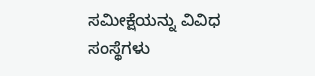ಸಮೀಕ್ಷೆಯನ್ನು ವಿವಿಧ ಸಂಸ್ಥೆಗಳು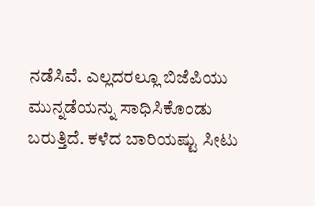ನಡೆಸಿವೆ. ಎಲ್ಲದರಲ್ಲೂ ಬಿಜೆಪಿಯು ಮುನ್ನಡೆಯನ್ನು ಸಾಧಿಸಿಕೊಂಡು ಬರುತ್ತಿದೆ. ಕಳೆದ ಬಾರಿಯಷ್ಟು ಸೀಟು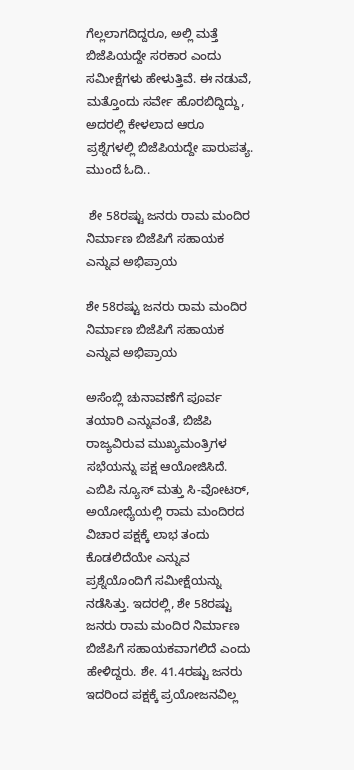ಗೆಲ್ಲಲಾಗದಿದ್ದರೂ, ಅಲ್ಲಿ ಮತ್ತೆ ಬಿಜೆಪಿಯದ್ದೇ ಸರಕಾರ ಎಂದು ಸಮೀಕ್ಷೆಗಳು ಹೇಳುತ್ತಿವೆ. ಈ ನಡುವೆ, ಮತ್ತೊಂದು ಸರ್ವೇ ಹೊರಬಿದ್ದಿದ್ದು, ಅದರಲ್ಲಿ ಕೇಳಲಾದ ಆರೂ ಪ್ರಶ್ನೆಗಳಲ್ಲಿ ಬಿಜೆಪಿಯದ್ದೇ ಪಾರುಪತ್ಯ. ಮುಂದೆ ಓದಿ..

 ಶೇ 58ರಷ್ಟು ಜನರು ರಾಮ ಮಂದಿರ ನಿರ್ಮಾಣ ಬಿಜೆಪಿಗೆ ಸಹಾಯಕ ಎನ್ನುವ ಅಭಿಪ್ರಾಯ

ಶೇ 58ರಷ್ಟು ಜನರು ರಾಮ ಮಂದಿರ ನಿರ್ಮಾಣ ಬಿಜೆಪಿಗೆ ಸಹಾಯಕ ಎನ್ನುವ ಅಭಿಪ್ರಾಯ

ಅಸೆಂಬ್ಲಿ ಚುನಾವಣೆಗೆ ಪೂರ್ವ ತಯಾರಿ ಎನ್ನುವಂತೆ, ಬಿಜೆಪಿ ರಾಜ್ಯವಿರುವ ಮುಖ್ಯಮಂತ್ರಿಗಳ ಸಭೆಯನ್ನು ಪಕ್ಷ ಆಯೋಜಿಸಿದೆ. ಎಬಿಪಿ ನ್ಯೂಸ್ ಮತ್ತು ಸಿ-ವೋಟರ್, ಅಯೋಧ್ಯೆಯಲ್ಲಿ ರಾಮ ಮಂದಿರದ ವಿಚಾರ ಪಕ್ಷಕ್ಕೆ ಲಾಭ ತಂದು ಕೊಡಲಿದೆಯೇ ಎನ್ನುವ ಪ್ರಶ್ನೆಯೊಂದಿಗೆ ಸಮೀಕ್ಷೆಯನ್ನು ನಡೆಸಿತ್ತು. ಇದರಲ್ಲಿ, ಶೇ 58ರಷ್ಟು ಜನರು ರಾಮ ಮಂದಿರ ನಿರ್ಮಾಣ ಬಿಜೆಪಿಗೆ ಸಹಾಯಕವಾಗಲಿದೆ ಎಂದು ಹೇಳಿದ್ದರು. ಶೇ. 41.4ರಷ್ಟು ಜನರು ಇದರಿಂದ ಪಕ್ಷಕ್ಕೆ ಪ್ರಯೋಜನವಿಲ್ಲ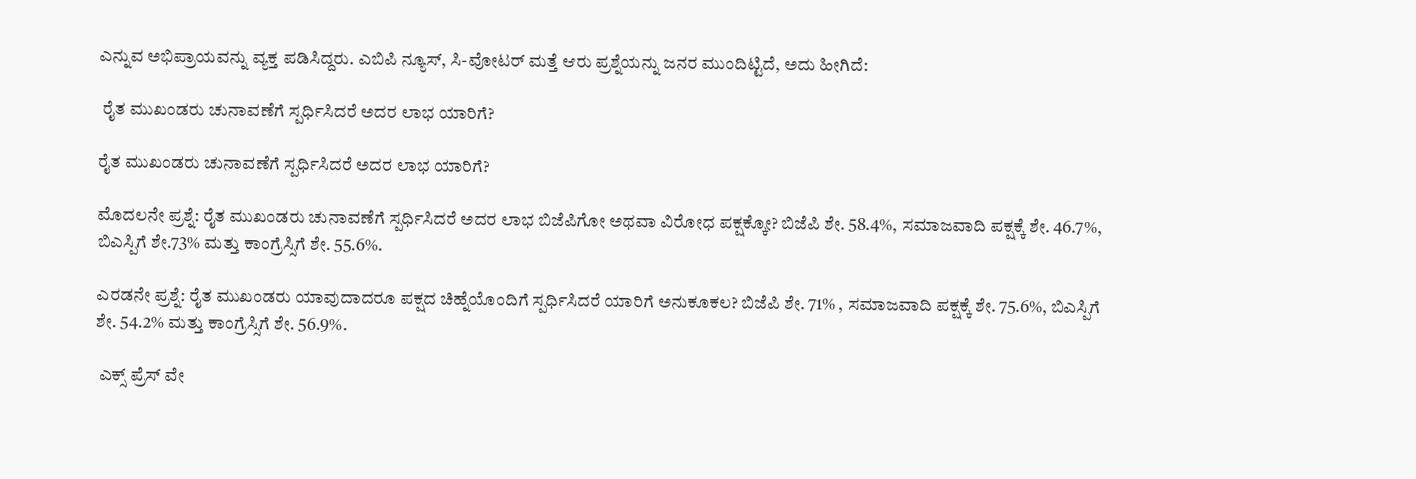ಎನ್ನುವ ಅಭಿಪ್ರಾಯವನ್ನು ವ್ಯಕ್ತ ಪಡಿಸಿದ್ದರು. ಎಬಿಪಿ ನ್ಯೂಸ್, ಸಿ-ವೋಟರ್ ಮತ್ತೆ ಆರು ಪ್ರಶ್ನೆಯನ್ನು ಜನರ ಮುಂದಿಟ್ಟಿದೆ, ಅದು ಹೀಗಿದೆ:

 ರೈತ ಮುಖಂಡರು ಚುನಾವಣೆಗೆ ಸ್ಪರ್ಧಿಸಿದರೆ ಅದರ ಲಾಭ ಯಾರಿಗೆ?

ರೈತ ಮುಖಂಡರು ಚುನಾವಣೆಗೆ ಸ್ಪರ್ಧಿಸಿದರೆ ಅದರ ಲಾಭ ಯಾರಿಗೆ?

ಮೊದಲನೇ ಪ್ರಶ್ನೆ: ರೈತ ಮುಖಂಡರು ಚುನಾವಣೆಗೆ ಸ್ಪರ್ಧಿಸಿದರೆ ಅದರ ಲಾಭ ಬಿಜೆಪಿಗೋ ಅಥವಾ ವಿರೋಧ ಪಕ್ಷಕ್ಕೋ? ಬಿಜೆಪಿ ಶೇ. 58.4%, ಸಮಾಜವಾದಿ ಪಕ್ಷಕ್ಕೆ ಶೇ. 46.7%, ಬಿಎಸ್ಪಿಗೆ ಶೇ.73% ಮತ್ತು ಕಾಂಗ್ರೆಸ್ಸಿಗೆ ಶೇ. 55.6%.

ಎರಡನೇ ಪ್ರಶ್ನೆ: ರೈತ ಮುಖಂಡರು ಯಾವುದಾದರೂ ಪಕ್ಷದ ಚಿಹ್ನೆಯೊಂದಿಗೆ ಸ್ಪರ್ಧಿಸಿದರೆ ಯಾರಿಗೆ ಅನುಕೂಕಲ? ಬಿಜೆಪಿ ಶೇ. 71% , ಸಮಾಜವಾದಿ ಪಕ್ಷಕ್ಕೆ ಶೇ. 75.6%, ಬಿಎಸ್ಪಿಗೆ ಶೇ. 54.2% ಮತ್ತು ಕಾಂಗ್ರೆಸ್ಸಿಗೆ ಶೇ. 56.9%.

 ಎಕ್ಸ್ ಪ್ರೆಸ್ ವೇ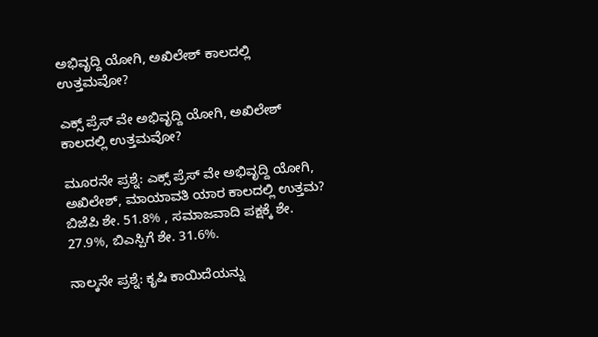ಅಭಿವೃದ್ದಿ ಯೋಗಿ, ಅಖಿಲೇಶ್ ಕಾಲದಲ್ಲಿ ಉತ್ತಮವೋ?

ಎಕ್ಸ್ ಪ್ರೆಸ್ ವೇ ಅಭಿವೃದ್ದಿ ಯೋಗಿ, ಅಖಿಲೇಶ್ ಕಾಲದಲ್ಲಿ ಉತ್ತಮವೋ?

ಮೂರನೇ ಪ್ರಶ್ನೆ: ಎಕ್ಸ್ ಪ್ರೆಸ್ ವೇ ಅಭಿವೃದ್ದಿ ಯೋಗಿ, ಅಖಿಲೇಶ್, ಮಾಯಾವತಿ ಯಾರ ಕಾಲದಲ್ಲಿ ಉತ್ತಮ? ಬಿಜೆಪಿ ಶೇ. 51.8% , ಸಮಾಜವಾದಿ ಪಕ್ಷಕ್ಕೆ ಶೇ. 27.9%, ಬಿಎಸ್ಪಿಗೆ ಶೇ. 31.6%.

ನಾಲ್ಕನೇ ಪ್ರಶ್ನೆ: ಕೃಷಿ ಕಾಯಿದೆಯನ್ನು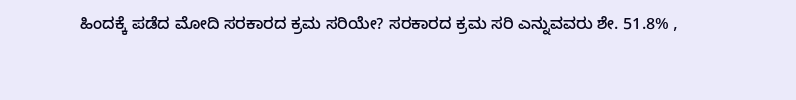ಹಿಂದಕ್ಕೆ ಪಡೆದ ಮೋದಿ ಸರಕಾರದ ಕ್ರಮ ಸರಿಯೇ? ಸರಕಾರದ ಕ್ರಮ ಸರಿ ಎನ್ನುವವರು ಶೇ. 51.8% ,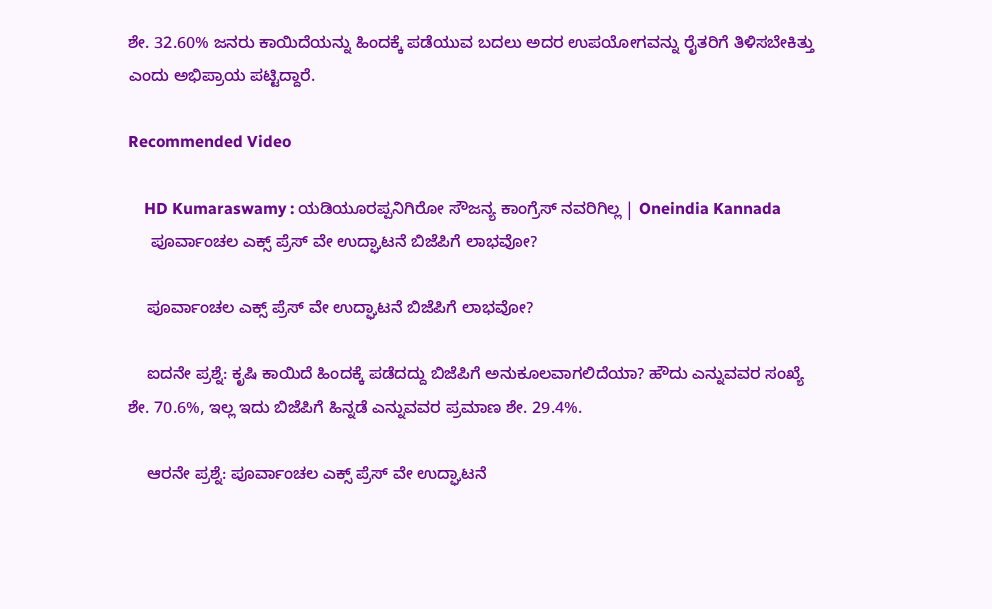ಶೇ. 32.60% ಜನರು ಕಾಯಿದೆಯನ್ನು ಹಿಂದಕ್ಕೆ ಪಡೆಯುವ ಬದಲು ಅದರ ಉಪಯೋಗವನ್ನು ರೈತರಿಗೆ ತಿಳಿಸಬೇಕಿತ್ತು ಎಂದು ಅಭಿಪ್ರಾಯ ಪಟ್ಟಿದ್ದಾರೆ.

Recommended Video

    HD Kumaraswamy : ಯಡಿಯೂರಪ್ಪನಿಗಿರೋ ಸೌಜನ್ಯ ಕಾಂಗ್ರೆಸ್ ನವರಿಗಿಲ್ಲ | Oneindia Kannada
     ಪೂರ್ವಾಂಚಲ ಎಕ್ಸ್ ಪ್ರೆಸ್ ವೇ ಉದ್ಘಾಟನೆ ಬಿಜೆಪಿಗೆ ಲಾಭವೋ?

    ಪೂರ್ವಾಂಚಲ ಎಕ್ಸ್ ಪ್ರೆಸ್ ವೇ ಉದ್ಘಾಟನೆ ಬಿಜೆಪಿಗೆ ಲಾಭವೋ?

    ಐದನೇ ಪ್ರಶ್ನೆ: ಕೃಷಿ ಕಾಯಿದೆ ಹಿಂದಕ್ಕೆ ಪಡೆದದ್ದು ಬಿಜೆಪಿಗೆ ಅನುಕೂಲವಾಗಲಿದೆಯಾ? ಹೌದು ಎನ್ನುವವರ ಸಂಖ್ಯೆ ಶೇ. 70.6%, ಇಲ್ಲ ಇದು ಬಿಜೆಪಿಗೆ ಹಿನ್ನಡೆ ಎನ್ನುವವರ ಪ್ರಮಾಣ ಶೇ. 29.4%.

    ಆರನೇ ಪ್ರಶ್ನೆ: ಪೂರ್ವಾಂಚಲ ಎಕ್ಸ್ ಪ್ರೆಸ್ ವೇ ಉದ್ಘಾಟನೆ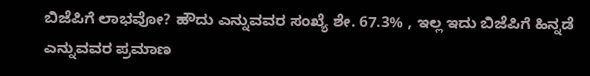ಬಿಜೆಪಿಗೆ ಲಾಭವೋ? ಹೌದು ಎನ್ನುವವರ ಸಂಖ್ಯೆ ಶೇ. 67.3% , ಇಲ್ಲ ಇದು ಬಿಜೆಪಿಗೆ ಹಿನ್ನಡೆ ಎನ್ನುವವರ ಪ್ರಮಾಣ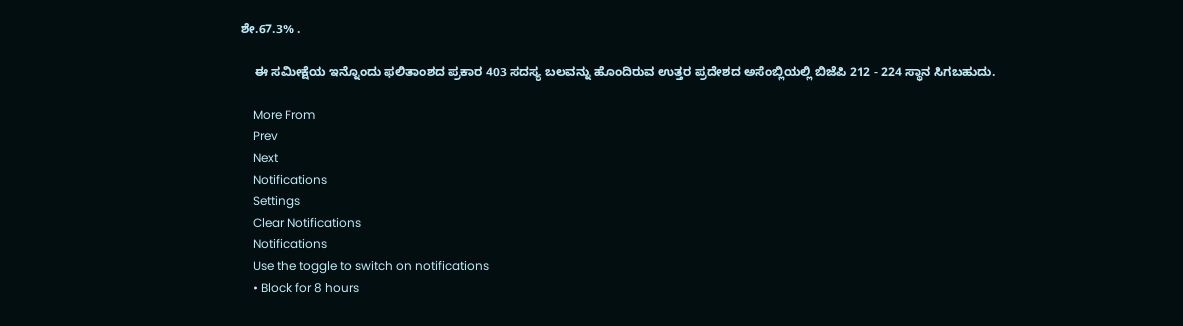ಶೇ.67.3% .

    ಈ ಸಮೀಕ್ಷೆಯ ಇನ್ನೊಂದು ಫಲಿತಾಂಶದ ಪ್ರಕಾರ 403 ಸದಸ್ಯ ಬಲವನ್ನು ಹೊಂದಿರುವ ಉತ್ತರ ಪ್ರದೇಶದ ಅಸೆಂಬ್ಲಿಯಲ್ಲಿ ಬಿಜೆಪಿ 212 - 224 ಸ್ಥಾನ ಸಿಗಬಹುದು.

    More From
    Prev
    Next
    Notifications
    Settings
    Clear Notifications
    Notifications
    Use the toggle to switch on notifications
    • Block for 8 hours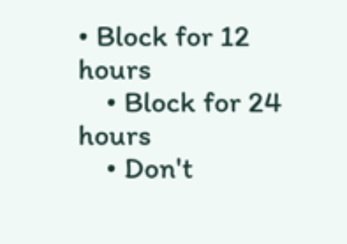• Block for 12 hours
    • Block for 24 hours
    • Don't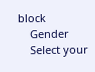block
    Gender
    Select your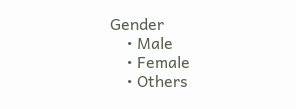Gender
    • Male
    • Female
    • Others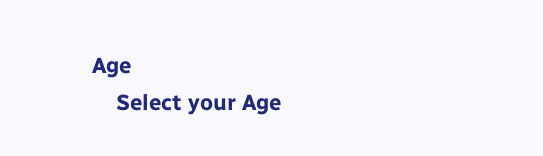Age
    Select your Age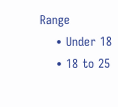Range
    • Under 18
    • 18 to 25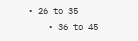• 26 to 35
    • 36 to 45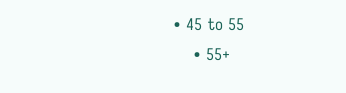• 45 to 55
    • 55+